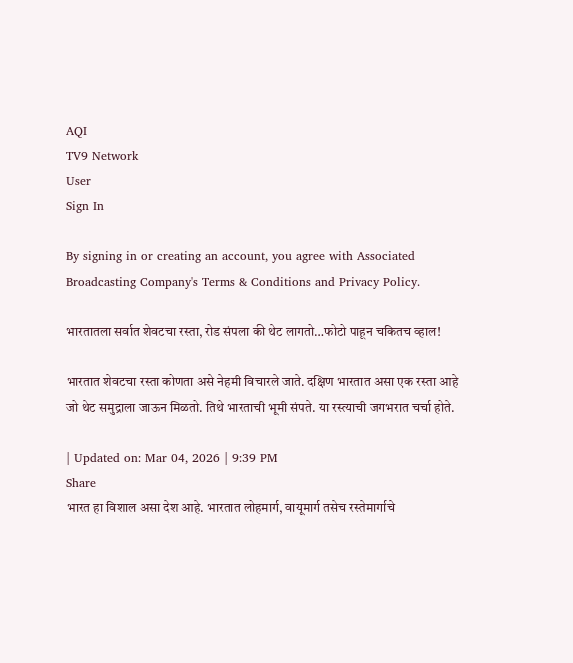AQI
TV9 Network
User
Sign In

By signing in or creating an account, you agree with Associated Broadcasting Company's Terms & Conditions and Privacy Policy.

भारतातला सर्वात शेवटचा रस्ता, रोड संपला की थेट लागतो…फोटो पाहून चकितच व्हाल!

भारतात शेवटचा रस्ता कोणता असे नेहमी विचारले जाते. दक्षिण भारतात असा एक रस्ता आहे जो थेट समुद्राला जाऊन मिळतो. तिथे भारताची भूमी संपते. या रस्त्याची जगभरात चर्चा होते.

| Updated on: Mar 04, 2026 | 9:39 PM
Share
भारत हा विशाल असा देश आहे. भारतात लोहमार्ग, वायूमार्ग तसेच रस्तेमार्गाचे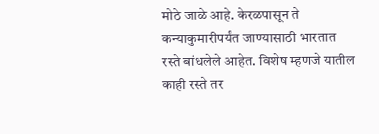मोठे जाळे आहे. केरळपासून ते कन्याकुमारीपर्यंत जाण्यासाठी भारतात रस्ते बांधलेले आहेत. विशेष म्हणजे यातील काही रस्ते तर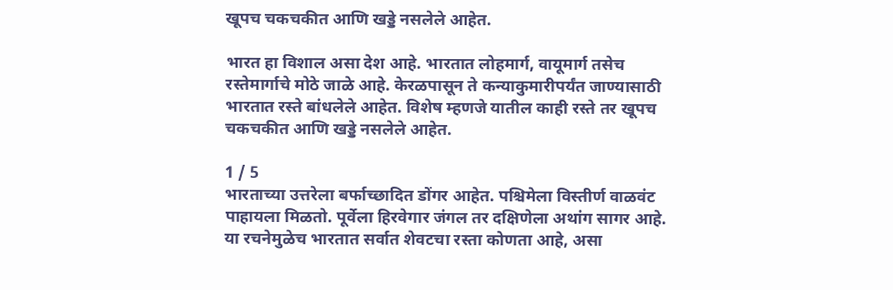खूपच चकचकीत आणि खड्डे नसलेले आहेत.

भारत हा विशाल असा देश आहे. भारतात लोहमार्ग, वायूमार्ग तसेच रस्तेमार्गाचे मोठे जाळे आहे. केरळपासून ते कन्याकुमारीपर्यंत जाण्यासाठी भारतात रस्ते बांधलेले आहेत. विशेष म्हणजे यातील काही रस्ते तर खूपच चकचकीत आणि खड्डे नसलेले आहेत.

1 / 5
भारताच्या उत्तरेला बर्फाच्छादित डोंगर आहेत. पश्चिमेला विस्तीर्ण वाळवंट पाहायला मिळतो. पूर्वेला हिरवेगार जंगल तर दक्षिणेला अथांग सागर आहे. या रचनेमुळेच भारतात सर्वात शेवटचा रस्ता कोणता आहे, असा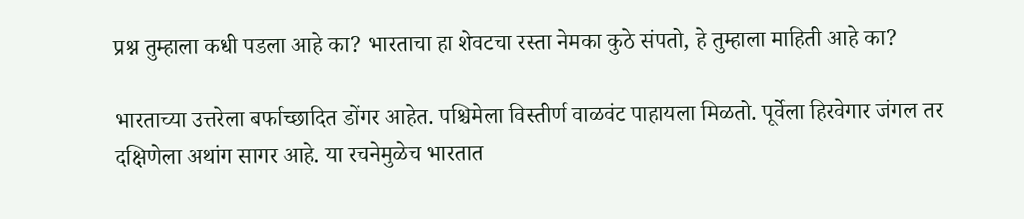प्रश्न तुम्हाला कधी पडला आहे का? भारताचा हा शेवटचा रस्ता नेमका कुठे संपतो, हे तुम्हाला माहिती आहे का?

भारताच्या उत्तरेला बर्फाच्छादित डोंगर आहेत. पश्चिमेला विस्तीर्ण वाळवंट पाहायला मिळतो. पूर्वेला हिरवेगार जंगल तर दक्षिणेला अथांग सागर आहे. या रचनेमुळेच भारतात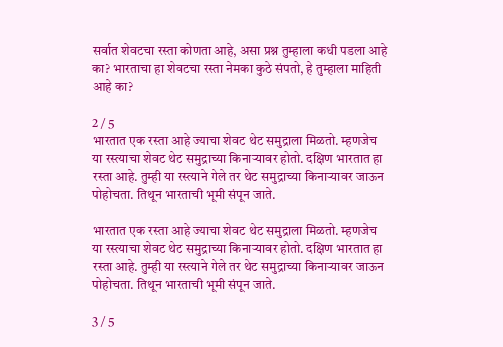सर्वात शेवटचा रस्ता कोणता आहे, असा प्रश्न तुम्हाला कधी पडला आहे का? भारताचा हा शेवटचा रस्ता नेमका कुठे संपतो, हे तुम्हाला माहिती आहे का?

2 / 5
भारतात एक रस्ता आहे ज्याचा शेवट थेट समुद्राला मिळतो. म्हणजेच या रस्त्याचा शेवट थेट समुद्राच्या किनाऱ्यावर होतो. दक्षिण भारतात हा रस्ता आहे. तुम्ही या रस्त्याने गेले तर थेट समुद्राच्या किनाऱ्यावर जाऊन पोहोचता. तिथून भारताची भूमी संपून जाते.

भारतात एक रस्ता आहे ज्याचा शेवट थेट समुद्राला मिळतो. म्हणजेच या रस्त्याचा शेवट थेट समुद्राच्या किनाऱ्यावर होतो. दक्षिण भारतात हा रस्ता आहे. तुम्ही या रस्त्याने गेले तर थेट समुद्राच्या किनाऱ्यावर जाऊन पोहोचता. तिथून भारताची भूमी संपून जाते.

3 / 5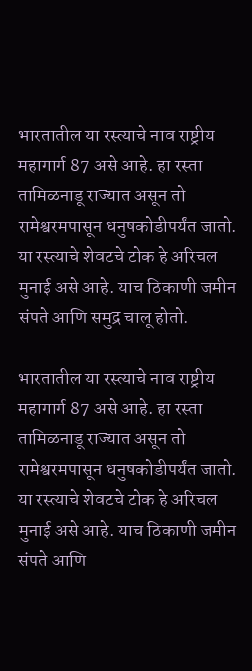भारतातील या रस्त्याचे नाव राष्ट्रीय महागार्ग 87 असे आहे. हा रस्ता तामिळनाडू राज्यात असून तो रामेश्वरमपासून धनुषकोडीपर्यंत जातो. या रस्त्याचे शेवटचे टोक हे अरिचल मुनाई असे आहे. याच ठिकाणी जमीन संपते आणि समुद्र चालू होतो.

भारतातील या रस्त्याचे नाव राष्ट्रीय महागार्ग 87 असे आहे. हा रस्ता तामिळनाडू राज्यात असून तो रामेश्वरमपासून धनुषकोडीपर्यंत जातो. या रस्त्याचे शेवटचे टोक हे अरिचल मुनाई असे आहे. याच ठिकाणी जमीन संपते आणि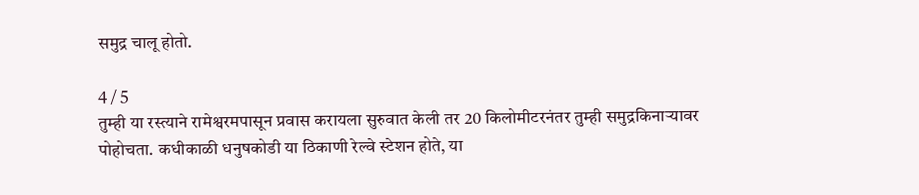समुद्र चालू होतो.

4 / 5
तुम्ही या रस्त्याने रामेश्वरमपासून प्रवास करायला सुरुवात केली तर 20 किलोमीटरनंतर तुम्ही समुद्रकिनाऱ्यावर पोहोचता. कधीकाळी धनुषकोडी या ठिकाणी रेल्वे स्टेशन होते, या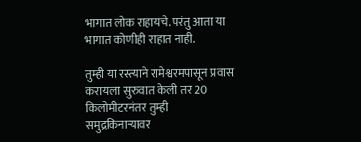भागात लोक राहायचे. परंतु आता या भागात कोणीही राहात नाही.

तुम्ही या रस्त्याने रामेश्वरमपासून प्रवास करायला सुरुवात केली तर 20 किलोमीटरनंतर तुम्ही समुद्रकिनाऱ्यावर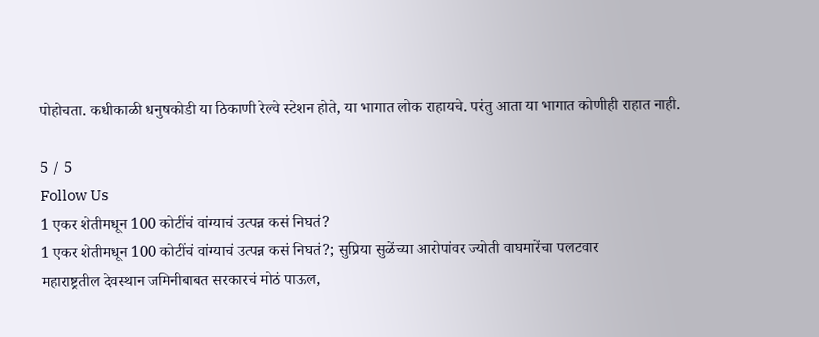पोहोचता. कधीकाळी धनुषकोडी या ठिकाणी रेल्वे स्टेशन होते, या भागात लोक राहायचे. परंतु आता या भागात कोणीही राहात नाही.

5 / 5
Follow Us
1 एकर शेतीमधून 100 कोटींचं वांग्याचं उत्पन्न कसं निघतं?
1 एकर शेतीमधून 100 कोटींचं वांग्याचं उत्पन्न कसं निघतं?; सुप्रिया सुळेंच्या आरोपांवर ज्योती वाघमारेंचा पलटवार
महाराष्ट्रतील देवस्थान जमिनीबाबत सरकारचं मोठं पाऊल,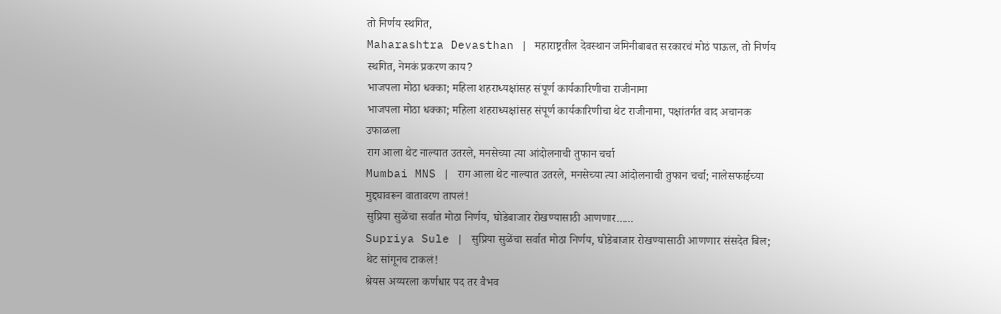तो निर्णय स्थगित,
Maharashtra Devasthan | महाराष्ट्रतील देवस्थान जमिनीबाबत सरकारचं मोठं पाऊल, तो निर्णय स्थगित, नेमकं प्रकरण काय?
भाजपला मोठा धक्का; महिला शहराध्यक्षांसह संपूर्ण कार्यकारिणीचा राजीनामा
भाजपला मोठा धक्का; महिला शहराध्यक्षांसह संपूर्ण कार्यकारिणीचा थेट राजीनामा, पक्षांतर्गत वाद अचानक उफाळला
राग आला थेट नाल्यात उतरले, मनसेच्या त्या आंदोलनाची तुफान चर्चा
Mumbai MNS | राग आला थेट नाल्यात उतरले, मनसेच्या त्या आंदोलनाची तुफान चर्चा; नालेसफाईच्या मुद्द्यावरून वातावरण तापलं!
सुप्रिया सुळेंचा सर्वात मोठा निर्णय, घोडेबाजार रोखण्यासाठी आणणार......
Supriya Sule | सुप्रिया सुळेंचा सर्वात मोठा निर्णय, घोडेबाजार रोखण्यासाठी आणणार संसदेत बिल; थेट सांगूनच टाकलं!
श्रेयस अय्यरला कर्णधार पद तर वैभव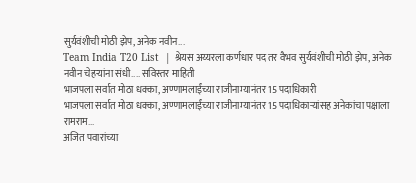सुर्यवंशीची मोठी झेप, अनेक नवीन...
Team India T20 List  | श्रेयस अय्यरला कर्णधार पद तर वैभव सुर्यवंशीची मोठी झेप, अनेक नवीन चेहऱ्यांना संधी.... सविस्तर माहिती
भाजपला सर्वात मोठा धक्का, अण्णामलाईंच्या राजीनाम्यानंतर 15 पदाधिकारी
भाजपला सर्वात मोठा धक्का, अण्णामलाईंच्या राजीनाम्यानंतर 15 पदाधिकाऱ्यांसह अनेकांचा पक्षाला रामराम...
अजित पवारांच्या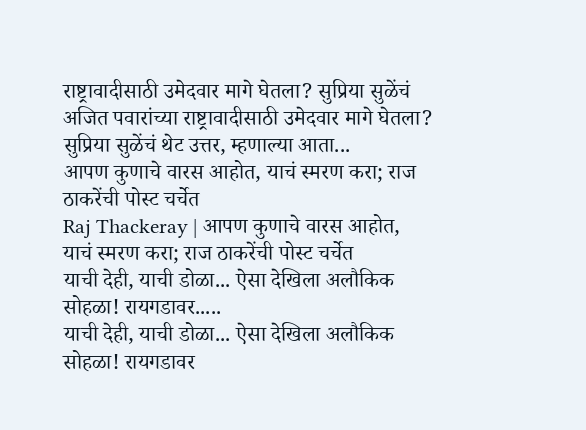राष्ट्रावादीसाठी उमेदवार मागे घेतला? सुप्रिया सुळेंचं
अजित पवारांच्या राष्ट्रावादीसाठी उमेदवार मागे घेतला? सुप्रिया सुळेंचं थेट उत्तर, म्हणाल्या आता...
आपण कुणाचे वारस आहोत, याचं स्मरण करा; राज ठाकरेंची पोस्ट चर्चेत
Raj Thackeray | आपण कुणाचे वारस आहोत, याचं स्मरण करा; राज ठाकरेंची पोस्ट चर्चेत
याची देही, याची डोळा... ऐसा देखिला अलौकिक सोहळा! रायगडावर.....
याची देही, याची डोळा... ऐसा देखिला अलौकिक सोहळा! रायगडावर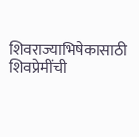शिवराज्याभिषेकासाठी शिवप्रेमींची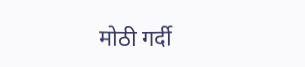मोठी गर्दी